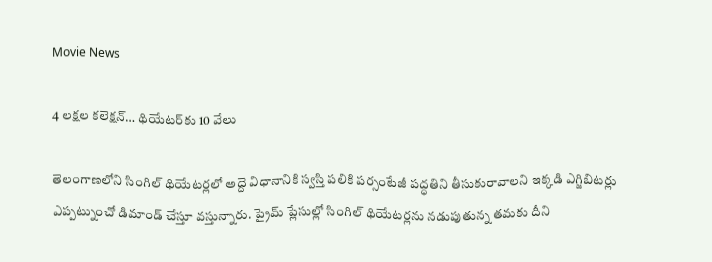Movie News

4 ల‌క్ష‌ల క‌లెక్షన్… థియేట‌ర్‌కు 10 వేలు

తెలంగాణ‌లోని సింగిల్ థియేట‌ర్ల‌లో అద్దె విధానానికి స్వ‌స్తి ప‌లికి ప‌ర్సంటేజీ ప‌ద్ధ‌తిని తీసుకురావాల‌ని ఇక్క‌డి ఎగ్జిబిట‌ర్లు ఎప్ప‌ట్నుంచో డిమాండ్ చేస్తూ వ‌స్తున్నారు. ప్రైమ్ ప్లేసుల్లో సింగిల్ థియేట‌ర్ల‌ను న‌డుపుతున్న త‌మ‌కు దీని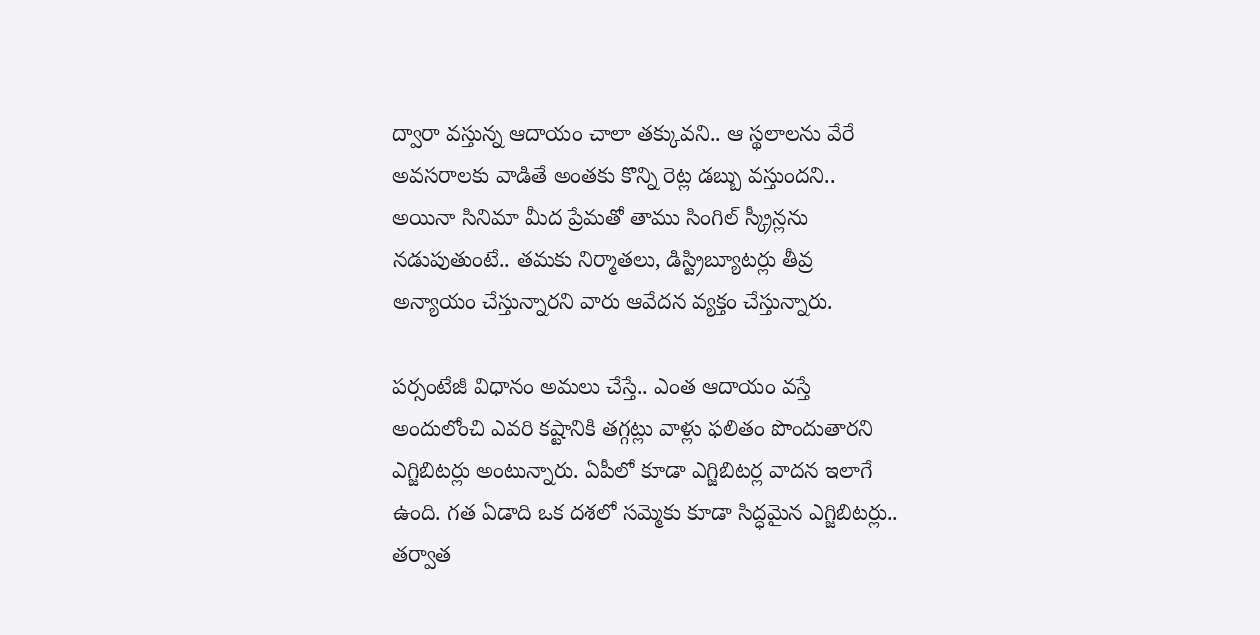ద్వారా వ‌స్తున్న ఆదాయం చాలా త‌క్కువ‌ని.. ఆ స్థ‌లాల‌ను వేరే అవ‌స‌రాల‌కు వాడితే అంత‌కు కొన్ని రెట్ల డ‌బ్బు వ‌స్తుంద‌ని.. అయినా సినిమా మీద ప్రేమ‌తో తాము సింగిల్ స్క్రీన్ల‌ను న‌డుపుతుంటే.. తమ‌కు నిర్మాత‌లు, డిస్ట్రిబ్యూట‌ర్లు తీవ్ర అన్యాయం చేస్తున్నార‌ని వారు ఆవేద‌న వ్య‌క్తం చేస్తున్నారు.

పర్సంటేజీ విధానం అమ‌లు చేస్తే.. ఎంత ఆదాయం వ‌స్తే అందులోంచి ఎవ‌రి క‌ష్టానికి త‌గ్గ‌ట్లు వాళ్లు ఫ‌లితం పొందుతార‌ని ఎగ్జిబిట‌ర్లు అంటున్నారు. ఏపీలో కూడా ఎగ్జిబిట‌ర్ల వాద‌న ఇలాగే ఉంది. గ‌త ఏడాది ఒక ద‌శ‌లో స‌మ్మెకు కూడా సిద్ధ‌మైన ఎగ్జిబిట‌ర్లు.. తర్వాత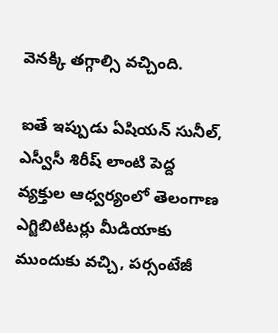వెన‌క్కి త‌గ్గాల్సి వ‌చ్చింది.

ఐతే ఇప్పుడు ఏషియ‌న్ సునీల్, ఎస్వీసీ శిరీష్ లాంటి పెద్ద వ్య‌క్తుల ఆధ్వ‌ర్యంలో తెలంగాణ ఎగ్జిబిటిట‌ర్లు మీడియాకు ముందుకు వ‌చ్చి, ప‌ర్సంటేజీ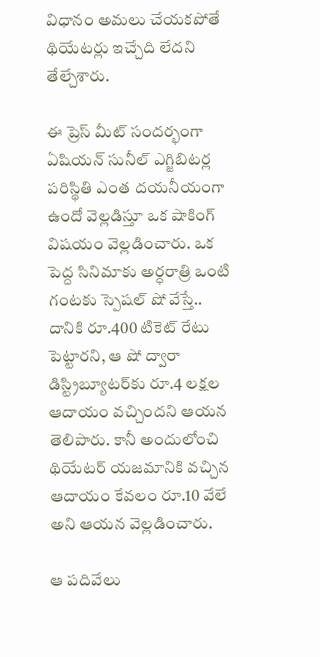విధానం అమ‌లు చేయ‌క‌పోతే థియేట‌ర్లు ఇచ్చేది లేద‌ని తేల్చేశారు.

ఈ ప్రెస్ మీట్ సంద‌ర్భంగా ఏషియ‌న్ సునీల్ ఎగ్జిబిట‌ర్ల ప‌రిస్థితి ఎంత ద‌య‌నీయంగా ఉందో వెల్ల‌డిస్తూ ఒక షాకింగ్ విష‌యం వెల్లడించారు. ఒక పెద్ద సినిమాకు అర్ధ‌రాత్రి ఒంటి గంట‌కు స్పెష‌ల్ షో వేస్తే.. దానికి రూ.400 టికెట్ రేటు పెట్టార‌ని, ఆ షో ద్వారా డిస్ట్రిబ్యూట‌ర్‌కు రూ.4 ల‌క్ష‌ల ఆదాయం వ‌చ్చింద‌ని ఆయ‌న తెలిపారు. కానీ అందులోంచి థియేట‌ర్ య‌జ‌మానికి వ‌చ్చిన ఆదాయం కేవ‌లం రూ.10 వేలే అని ఆయ‌న వెల్ల‌డించారు.

ఆ ప‌దివేలు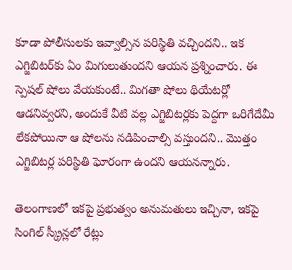కూడా పోలీసుల‌కు ఇవ్వాల్సిన ప‌రిస్థితి వ‌చ్చింద‌ని.. ఇక ఎగ్జిబిట‌ర్‌కు ఏం మిగులుతుంద‌ని ఆయ‌న ప్ర‌శ్నించారు. ఈ స్పెష‌ల్ షోలు వేయ‌కుంటే.. మిగ‌తా షోలు థియేట‌ర్లో ఆడ‌నివ్వ‌ర‌ని, అందుకే వీటి వ‌ల్ల ఎగ్జిబిట‌ర్ల‌కు పెద్ద‌గా ఒరిగేదేమీ లేక‌పోయినా ఆ షోల‌ను న‌డిపించాల్సి వ‌స్తుందని.. మొత్తం ఎగ్జిబిట‌ర్ల ప‌రిస్థితి ఘోరంగా ఉందని ఆయ‌నన్నారు.

తెలంగాణ‌లో ఇక‌పై ప్ర‌భుత్వం అనుమ‌తులు ఇచ్చినా, ఇక‌పై సింగిల్ స్క్రీన్ల‌లో రేట్లు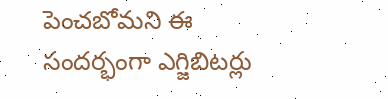పెంచ‌బోమ‌ని ఈ సంద‌ర్భంగా ఎగ్జిబిట‌ర్లు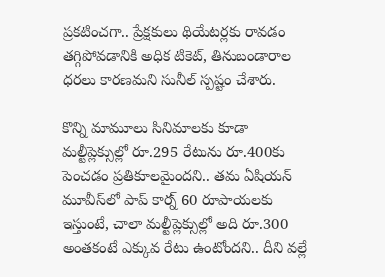ప్ర‌క‌టించ‌గా.. ప్రేక్ష‌కులు థియేట‌ర్ల‌కు రావ‌డం త‌గ్గిపోవ‌డానికి అధిక టికెట్, తినుబండారాల‌ ధ‌ర‌లు కార‌ణ‌మ‌ని సునీల్ స్పష్టం చేశారు.

కొన్ని మామూలు సినిమాల‌కు కూడా మ‌ల్టీప్లెక్సుల్లో రూ.295 రేటును రూ.400కు పెంచ‌డం ప్ర‌తికూల‌మైంద‌ని.. తమ ఏషియ‌న్ మూవీస్‌లో పాప్ కార్న్ 60 రూపాయ‌ల‌కు ఇస్తుంటే, చాలా మ‌ల్టీప్లెక్సుల్లో అది రూ.300 అంత‌కంటే ఎక్కువ రేటు ఉంటోంద‌ని.. దీని వ‌ల్లే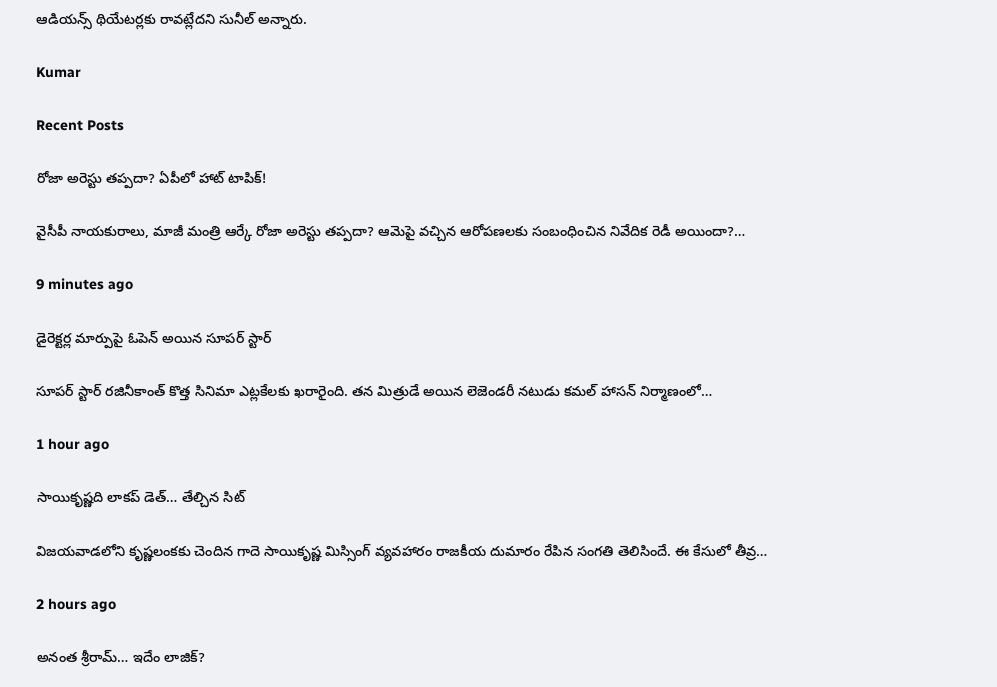ఆడియ‌న్స్ థియేటర్ల‌కు రావ‌ట్లేద‌ని సునీల్ అన్నారు.

Kumar

Recent Posts

రోజా అరెస్టు త‌ప్ప‌దా? ఏపీలో హాట్ టాపిక్‌!

వైసీపీ నాయ‌కురాలు, మాజీ మంత్రి ఆర్కే రోజా అరెస్టు త‌ప్ప‌దా? ఆమెపై వ‌చ్చిన ఆరోప‌ణ‌ల‌కు సంబంధించిన నివేదిక రెడీ అయిందా?…

9 minutes ago

డైరెక్టర్ల మార్పుపై ఓపెన్ అయిన సూపర్ స్టార్

సూపర్ స్టార్ రజినీకాంత్ కొత్త సినిమా ఎట్లకేలకు ఖరారైంది. తన మిత్రుడే అయిన లెజెండరీ నటుడు కమల్ హాసన్ నిర్మాణంలో…

1 hour ago

సాయికృష్ణది లాకప్ డెత్… తేల్చిన సిట్

విజయవాడలోని కృష్ణలంకకు చెందిన గాదె సాయికృష్ణ మిస్సింగ్ వ్యవహారం రాజకీయ దుమారం రేపిన సంగతి తెలిసిందే. ఈ కేసులో తీవ్ర…

2 hours ago

అనంత శ్రీరామ్… ఇదేం లాజిక్?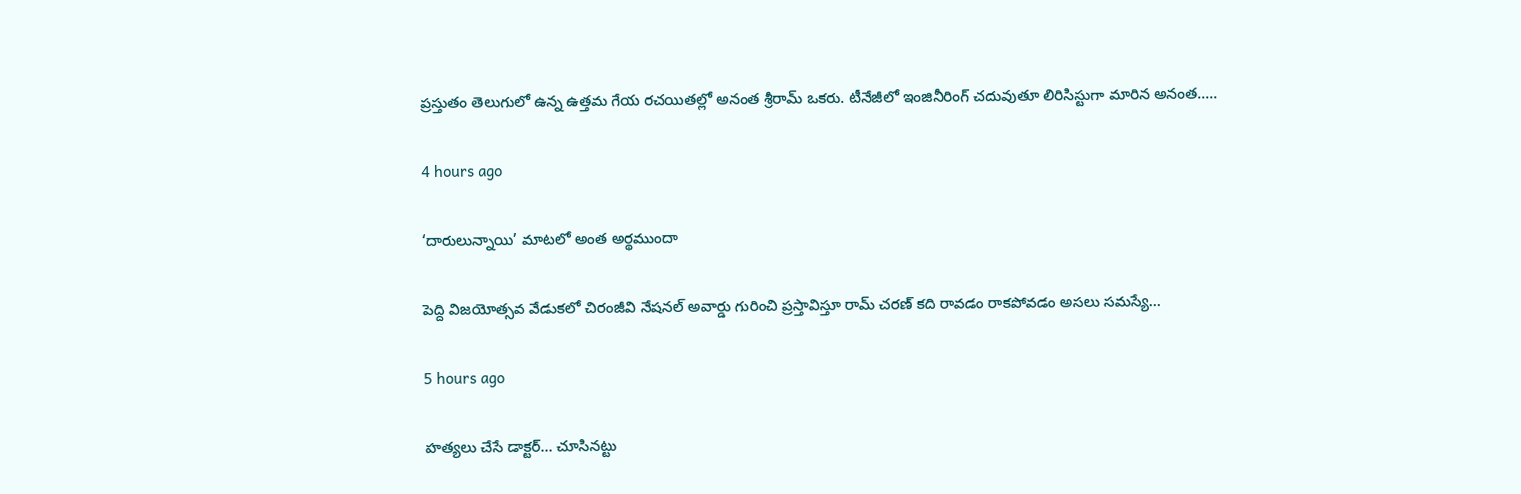ప్రస్తుతం తెలుగులో ఉన్న ఉత్తమ గేయ రచయితల్లో అనంత శ్రీరామ్ ఒకరు. టీనేజీలో ఇంజినీరింగ్ చదువుతూ లిరిసిస్టుగా మారిన అనంత..…

4 hours ago

‘దారులున్నాయి’ మాటలో అంత అర్థముందా

పెద్ది విజయోత్సవ వేడుకలో చిరంజీవి నేషనల్ అవార్డు గురించి ప్రస్తావిస్తూ రామ్ చరణ్ కది రావడం రాకపోవడం అసలు సమస్యే…

5 hours ago

హత్యలు చేసే డాక్టర్… చూసినట్టు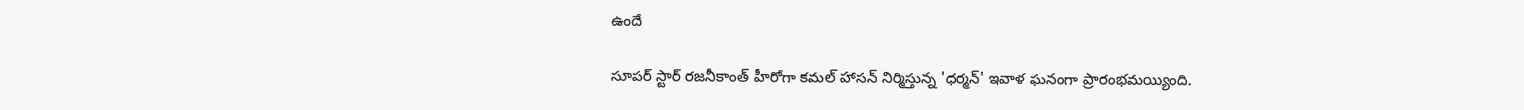ఉందే

సూపర్ స్టార్ రజనీకాంత్ హీరోగా కమల్ హాసన్ నిర్మిస్తున్న 'ధర్మన్' ఇవాళ ఘనంగా ప్రారంభమయ్యింది.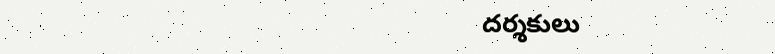దర్శకులు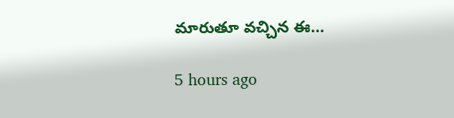మారుతూ వచ్చిన ఈ…

5 hours ago